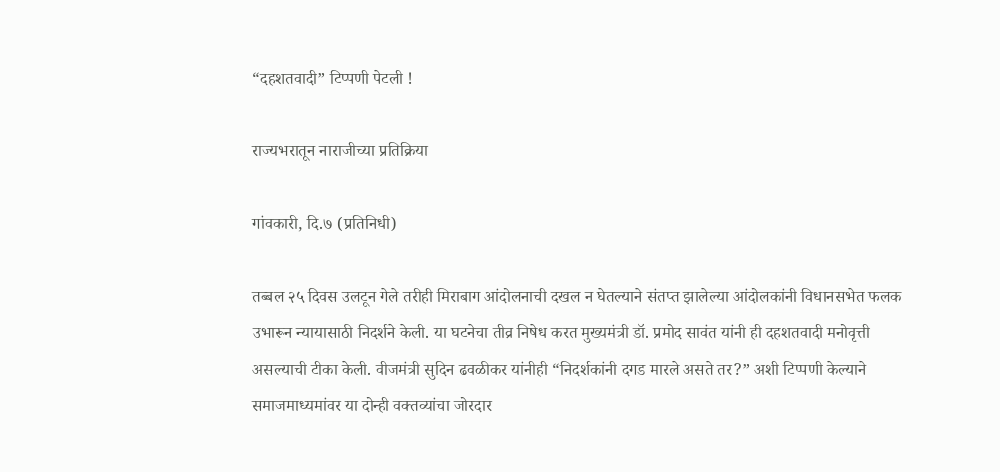“दहशतवादी” टिप्पणी पेटली !

राज्यभरातून नाराजीच्या प्रतिक्रिया

गांवकारी, दि.७ (प्रतिनिधी)

तब्बल २५ दिवस उलटून गेले तरीही मिराबाग आंदोलनाची दखल न घेतल्याने संतप्त झालेल्या आंदोलकांनी विधानसभेत फलक उभारून न्यायासाठी निदर्शने केली. या घटनेचा तीव्र निषेध करत मुख्यमंत्री डॉ. प्रमोद सावंत यांनी ही दहशतवादी मनोवृत्ती असल्याची टीका केली. वीजमंत्री सुदिन ढवळीकर यांनीही “निदर्शकांनी दगड मारले असते तर?” अशी टिप्पणी केल्याने समाजमाध्यमांवर या दोन्ही वक्तव्यांचा जोरदार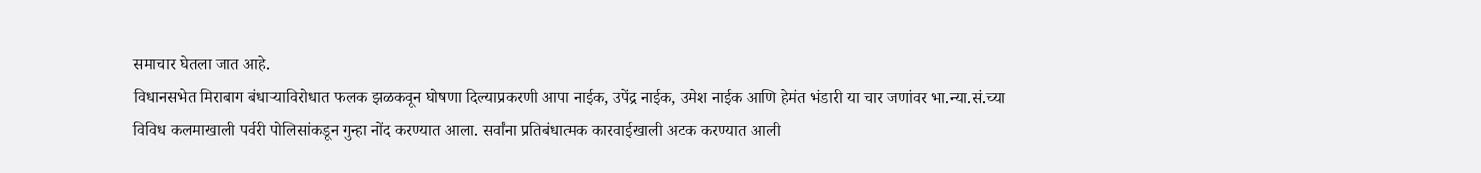समाचार घेतला जात आहे.
विधानसभेत मिराबाग बंधाऱ्याविरोधात फलक झळकवून घोषणा दिल्याप्रकरणी आपा नाईक, उपेंद्र नाईक, उमेश नाईक आणि हेमंत भंडारी या चार जणांवर भा.न्या.सं.च्या विविध कलमाखाली पर्वरी पोलिसांकडून गुन्हा नोंद करण्यात आला. सर्वांना प्रतिबंधात्मक कारवाईखाली अटक करण्यात आली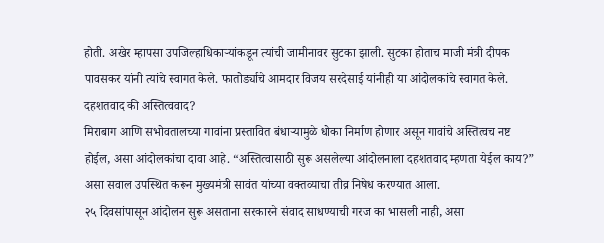होती. अखेर म्हापसा उपजिल्हाधिकाऱ्यांकडून त्यांची जामीनावर सुटका झाली. सुटका होताच माजी मंत्री दीपक पावसकर यांनी त्यांचे स्वागत केले. फातोर्ड्याचे आमदार विजय सरदेसाई यांनीही या आंदोलकांचे स्वागत केले.
दहशतवाद की अस्तित्ववाद?
मिराबाग आणि सभोवतालच्या गावांना प्रस्तावित बंधाऱ्यामुळे धोका निर्माण होणार असून गावांचे अस्तित्वच नष्ट होईल, असा आंदोलकांचा दावा आहे. “अस्तित्वासाठी सुरू असलेल्या आंदोलनाला दहशतवाद म्हणता येईल काय?” असा सवाल उपस्थित करून मुख्यमंत्री सावंत यांच्या वक्तव्याचा तीव्र निषेध करण्यात आला.
२५ दिवसांपासून आंदोलन सुरू असताना सरकारने संवाद साधण्याची गरज का भासली नाही, असा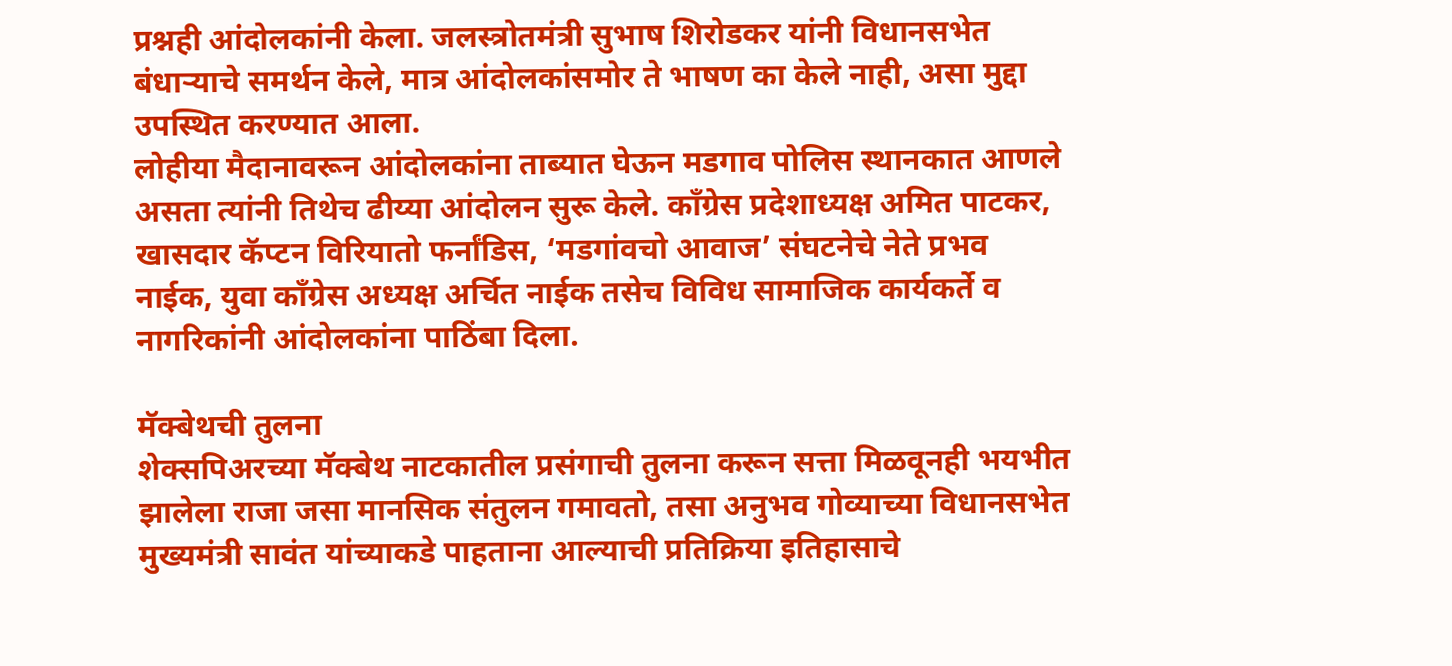प्रश्नही आंदोलकांनी केला. जलस्त्रोतमंत्री सुभाष शिरोडकर यांनी विधानसभेत बंधाऱ्याचे समर्थन केले, मात्र आंदोलकांसमोर ते भाषण का केले नाही, असा मुद्दा उपस्थित करण्यात आला.
लोहीया मैदानावरून आंदोलकांना ताब्यात घेऊन मडगाव पोलिस स्थानकात आणले असता त्यांनी तिथेच ढीय्या आंदोलन सुरू केले. काँग्रेस प्रदेशाध्यक्ष अमित पाटकर, खासदार कॅप्टन विरियातो फर्नांडिस, ‘मडगांवचो आवाज’ संघटनेचे नेते प्रभव नाईक, युवा काँग्रेस अध्यक्ष अर्चित नाईक तसेच विविध सामाजिक कार्यकर्ते व नागरिकांनी आंदोलकांना पाठिंबा दिला.

मॅक्बेथची तुलना
शेक्सपिअरच्या मॅक्बेथ नाटकातील प्रसंगाची तुलना करून सत्ता मिळवूनही भयभीत झालेला राजा जसा मानसिक संतुलन गमावतो, तसा अनुभव गोव्याच्या विधानसभेत मुख्यमंत्री सावंत यांच्याकडे पाहताना आल्याची प्रतिक्रिया इतिहासाचे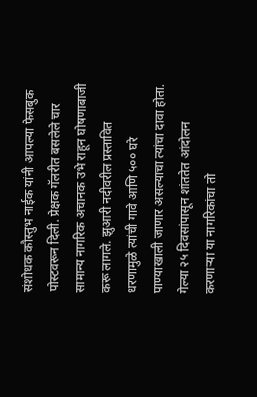संशोधक कौस्तुभ नाईक यांनी आपल्या फेसबुक पोस्टवरून दिली. प्रेक्षक गॅलरीत बसलेले चार सामान्य नागरिक अचानक उभे राहून घोषणाबाजी करू लागले. झुआरी नदीवरील प्रस्तावित धरणामुळे त्यांची गावे आणि ५०० घरे पाण्याखाली जाणार असल्याचा त्यांचा दावा होता. गेल्या २५ दिवसांपासून शांततेत आंदोलन करणाऱ्या या नागरिकांचा तो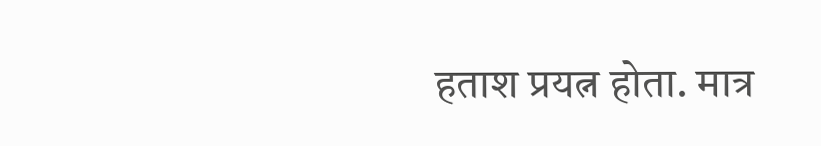हताश प्रयत्न होता. मात्र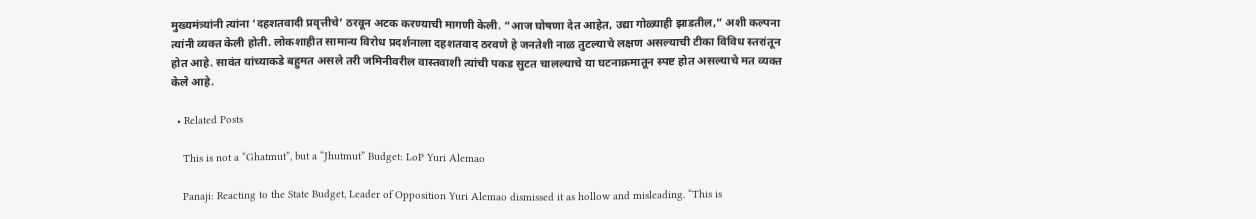मुख्यमंत्र्यांनी त्यांना ‘दहशतवादी प्रवृत्तीचे’ ठरवून अटक करण्याची मागणी केली. “आज घोषणा देत आहेत, उद्या गोळ्याही झाडतील,” अशी कल्पना त्यांनी व्यक्त केली होती. लोकशाहीत सामान्य विरोध प्रदर्शनाला दहशतवाद ठरवणे हे जनतेशी नाळ तुटल्याचे लक्षण असल्याची टीका विविध स्तरांतून होत आहे. सावंत यांच्याकडे बहुमत असले तरी जमिनीवरील वास्तवाशी त्यांची पकड सुटत चालल्याचे या घटनाक्रमातून स्पष्ट होत असल्याचे मत व्यक्त केले आहे.

  • Related Posts

    This is not a “Ghatmut”, but a “Jhutmut” Budget: LoP Yuri Alemao

    Panaji: Reacting to the State Budget, Leader of Opposition Yuri Alemao dismissed it as hollow and misleading. “This is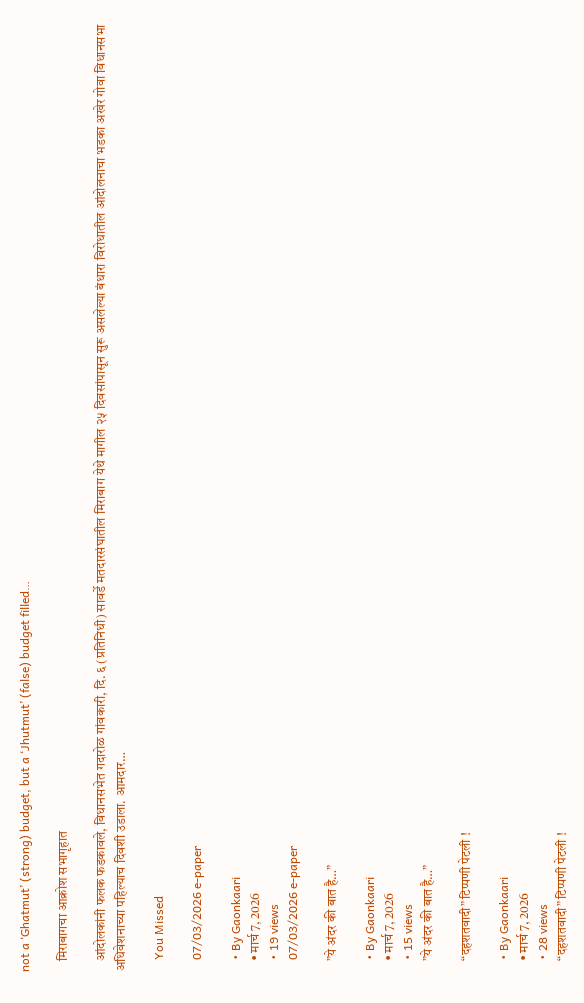not a ‘Ghatmut’ (strong) budget, but a ‘Jhutmut’ (false) budget filled…

    मिराबागचा आक्रोश सभागृहात

    आंदोलकांनी फलक फडकावले, विधानसभेत गदारोळ गांवकारी, दि. ६ (प्रतिनिधी) सावर्डे मतदारसंघातील मिराबाग येथे मागील २५ दिवसांपासून सुरू असलेल्या बंधारा विरोधातील आंदोलनाचा भडका अखेर गोवा विधानसभा अधिवेशनाच्या पहिल्याच दिवशी उडाला. आमदार…

    You Missed

    07/03/2026 e-paper

    • By Gaonkaari
    • मार्च 7, 2026
    • 19 views
    07/03/2026 e-paper

    ”ये अंदर की बात है…”

    • By Gaonkaari
    • मार्च 7, 2026
    • 15 views
    ”ये अंदर की बात है…”

    “दहशतवादी” टिप्पणी पेटली !

    • By Gaonkaari
    • मार्च 7, 2026
    • 28 views
    “दहशतवादी” टिप्पणी पेटली !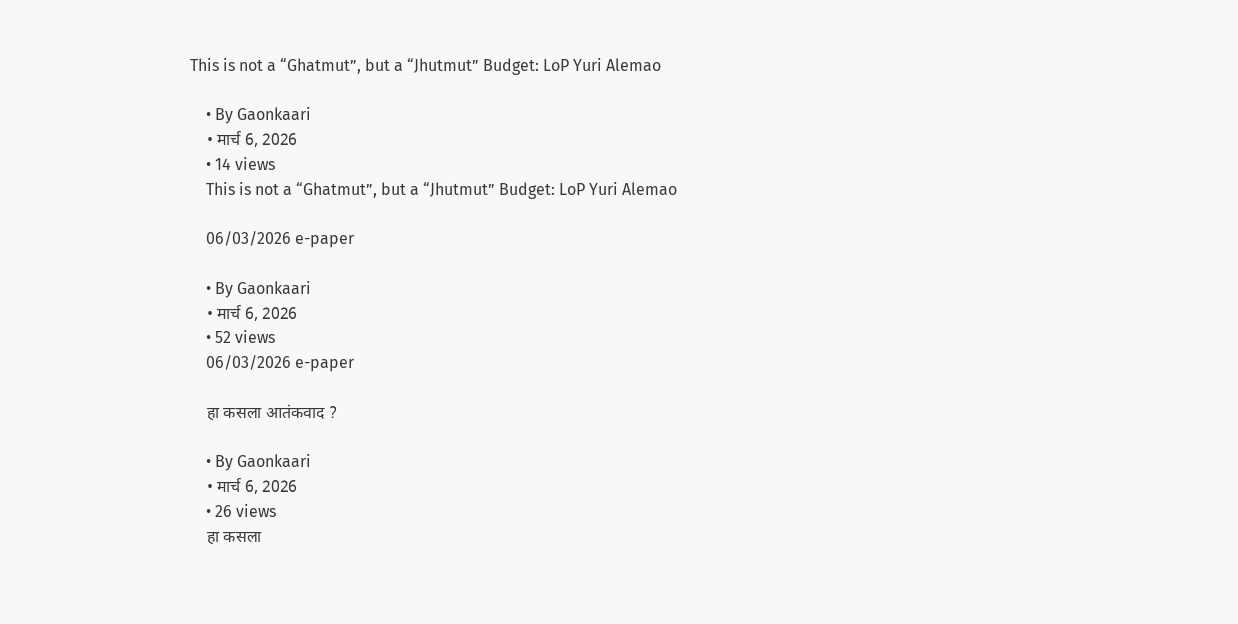This is not a “Ghatmut”, but a “Jhutmut” Budget: LoP Yuri Alemao

    • By Gaonkaari
    • मार्च 6, 2026
    • 14 views
    This is not a “Ghatmut”, but a “Jhutmut” Budget: LoP Yuri Alemao

    06/03/2026 e-paper

    • By Gaonkaari
    • मार्च 6, 2026
    • 52 views
    06/03/2026 e-paper

    हा कसला आतंकवाद ?

    • By Gaonkaari
    • मार्च 6, 2026
    • 26 views
    हा कसला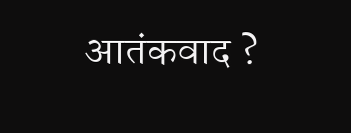आतंकवाद ?